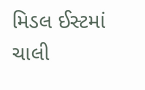મિડલ ઈસ્ટમાં ચાલી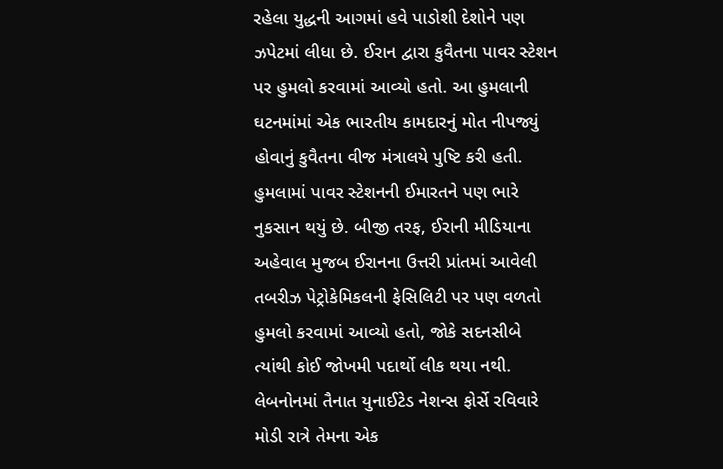રહેલા યુદ્ધની આગમાં હવે પાડોશી દેશોને પણ ઝપેટમાં લીધા છે. ઈરાન દ્વારા કુવૈતના પાવર સ્ટેશન પર હુમલો કરવામાં આવ્યો હતો. આ હુમલાની ઘટનમાંમાં એક ભારતીય કામદારનું મોત નીપજ્યું હોવાનું કુવૈતના વીજ મંત્રાલયે પુષ્ટિ કરી હતી. હુમલામાં પાવર સ્ટેશનની ઈમારતને પણ ભારે નુકસાન થયું છે. બીજી તરફ, ઈરાની મીડિયાના અહેવાલ મુજબ ઈરાનના ઉત્તરી પ્રાંતમાં આવેલી તબરીઝ પેટ્રોકેમિકલની ફેસિલિટી પર પણ વળતો હુમલો કરવામાં આવ્યો હતો, જોકે સદનસીબે ત્યાંથી કોઈ જોખમી પદાર્થો લીક થયા નથી.
લેબનોનમાં તૈનાત યુનાઈટેડ નેશન્સ ફોર્સે રવિવારે મોડી રાત્રે તેમના એક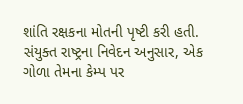શાંતિ રક્ષકના મોતની પૃષ્ટી કરી હતી. સંયુક્ત રાષ્ટ્રના નિવેદન અનુસાર, એક ગોળા તેમના કેમ્પ પર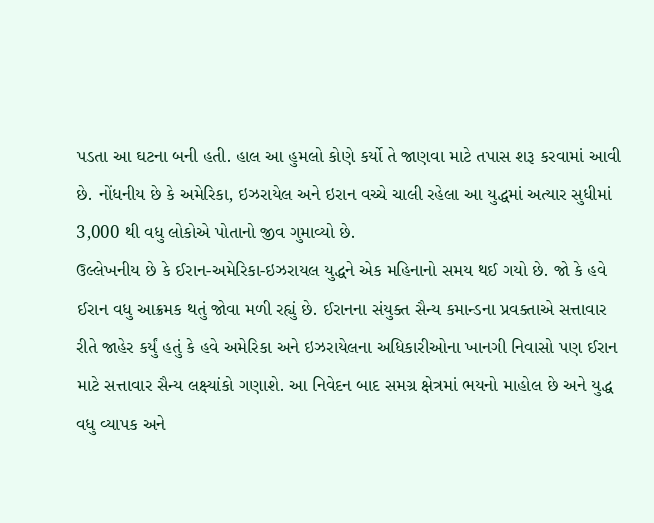પડતા આ ઘટના બની હતી. હાલ આ હુમલો કોણે કર્યો તે જાણવા માટે તપાસ શરૂ કરવામાં આવી છે. નોંધનીય છે કે અમેરિકા, ઇઝરાયેલ અને ઇરાન વચ્ચે ચાલી રહેલા આ યુદ્ધમાં અત્યાર સુધીમાં 3,000 થી વધુ લોકોએ પોતાનો જીવ ગુમાવ્યો છે.
ઉલ્લેખનીય છે કે ઈરાન-અમેરિકા-ઇઝરાયલ યુદ્ધને એક મહિનાનો સમય થઈ ગયો છે. જો કે હવે ઈરાન વધુ આક્રમક થતું જોવા મળી રહ્યું છે. ઈરાનના સંયુક્ત સૈન્ય કમાન્ડના પ્રવક્તાએ સત્તાવાર રીતે જાહેર કર્યું હતું કે હવે અમેરિકા અને ઇઝરાયેલના અધિકારીઓના ખાનગી નિવાસો પણ ઈરાન માટે સત્તાવાર સૈન્ય લક્ષ્યાંકો ગણાશે. આ નિવેદન બાદ સમગ્ર ક્ષેત્રમાં ભયનો માહોલ છે અને યુદ્ધ વધુ વ્યાપક અને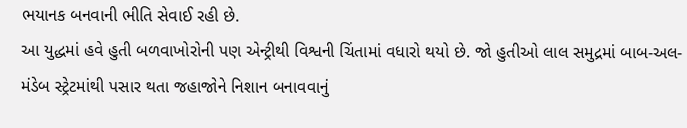ભયાનક બનવાની ભીતિ સેવાઈ રહી છે.
આ યુદ્ધમાં હવે હુતી બળવાખોરોની પણ એન્ટ્રીથી વિશ્વની ચિંતામાં વધારો થયો છે. જો હુતીઓ લાલ સમુદ્રમાં બાબ-અલ-મંડેબ સ્ટ્રેટમાંથી પસાર થતા જહાજોને નિશાન બનાવવાનું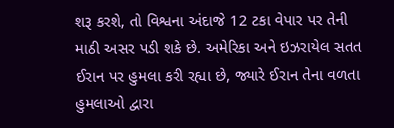શરૂ કરશે, તો વિશ્વના અંદાજે 12 ટકા વેપાર પર તેની માઠી અસર પડી શકે છે. અમેરિકા અને ઇઝરાયેલ સતત ઈરાન પર હુમલા કરી રહ્યા છે, જ્યારે ઈરાન તેના વળતા હુમલાઓ દ્વારા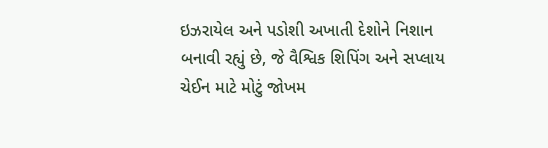ઇઝરાયેલ અને પડોશી અખાતી દેશોને નિશાન બનાવી રહ્યું છે, જે વૈશ્વિક શિપિંગ અને સપ્લાય ચેઈન માટે મોટું જોખમ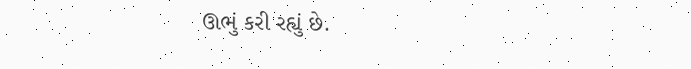ઊભું કરી રહ્યું છે.